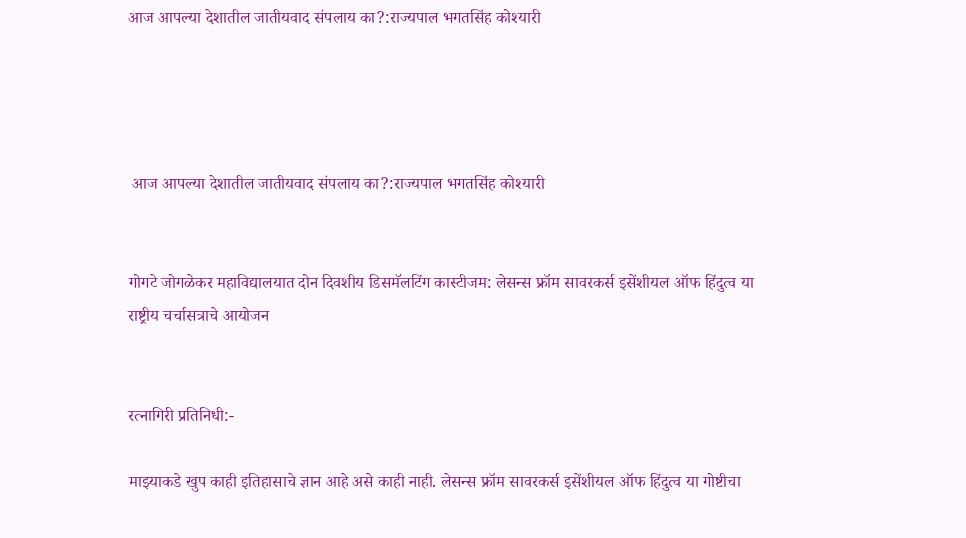आज आपल्या देशातील जातीयवाद संपलाय का?:राज्यपाल भगतसिंह कोश्यारी




 आज आपल्या देशातील जातीयवाद संपलाय का?:राज्यपाल भगतसिंह कोश्यारी


गोगटे जोगळेकर महाविद्यालयात दोन दिवशीय डिसमॅलटिंग कास्टीजम: लेसन्स फ्रॉम सावरकर्स इसेंशीयल ऑफ हिंदुत्व या राष्ट्रीय चर्चासत्राचे आयोजन


रत्नागिरी प्रतिनिधी:-

माझ्याकडे खुप काही इतिहासाचे ज्ञान आहे असे काही नाही. लेसन्स फ्रॉम सावरकर्स इसेंशीयल ऑफ हिंदुत्व या गोष्टीचा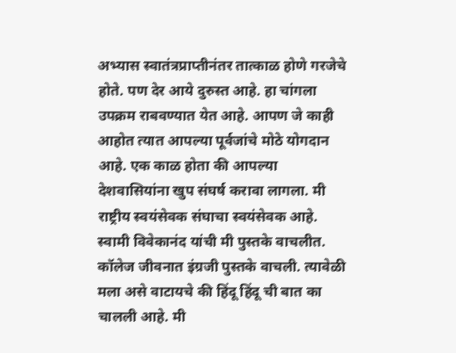अभ्यास स्वातंत्रप्राप्तीनंतर तात्काळ होणे गरजेचे होते. पण देर आये दुरुस्त आहे. हा चांगला उपक्रम राबवण्यात येत आहे. आपण जे काही आहोत त्यात आपल्या पूर्वजांचे मोठे योगदान आहे. एक काळ होता की आपल्या देशवासियांना खुप संघर्ष करावा लागला. मी राष्ट्रीय स्वयंसेवक संघाचा स्वयंसेवक आहे. स्वामी विवेकानंद यांची मी पुस्तके वाचलीत. कॉलेज जीवनात इंग्रजी पुस्तके वाचली. त्यावेळी मला असे वाटायचे की हिंदू हिंदू ची बात का चालली आहे. मी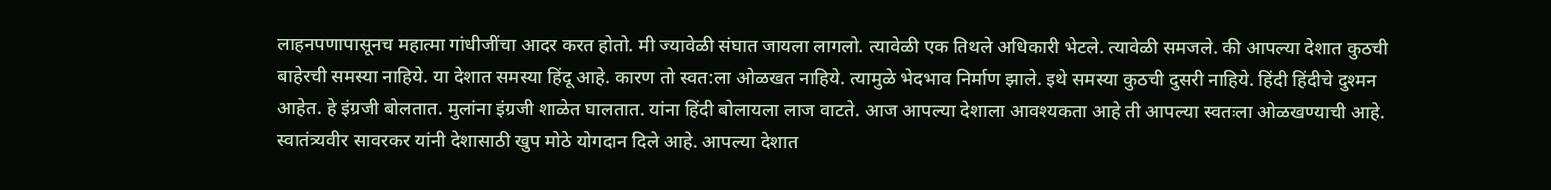लाहनपणापासूनच महात्मा गांधीजींचा आदर करत होतो. मी ज्यावेळी संघात जायला लागलो. त्यावेळी एक तिथले अधिकारी भेटले. त्यावेळी समजले. की आपल्या देशात कुठची बाहेरची समस्या नाहिये. या देशात समस्या हिंदू आहे. कारण तो स्वत:ला ओळखत नाहिये. त्यामुळे भेदभाव निर्माण झाले. इथे समस्या कुठची दुसरी नाहिये. हिंदी हिंदीचे दुश्मन आहेत. हे इंग्रजी बोलतात. मुलांना इंग्रजी शाळेत घालतात. यांना हिंदी बोलायला लाज वाटते. आज आपल्या देशाला आवश्यकता आहे ती आपल्या स्वतःला ओळखण्याची आहे. स्वातंत्र्यवीर सावरकर यांनी देशासाठी खुप मोठे योगदान दिले आहे. आपल्या देशात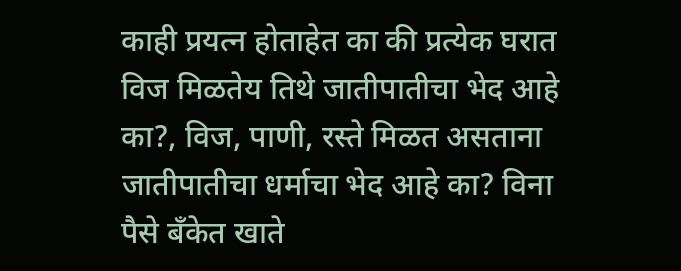काही प्रयत्न होताहेत का की प्रत्येक घरात विज मिळतेय तिथे जातीपातीचा भेद आहे का?, विज, पाणी, रस्ते मिळत असताना जातीपातीचा धर्माचा भेद आहे का? विना पैसे बँकेत खाते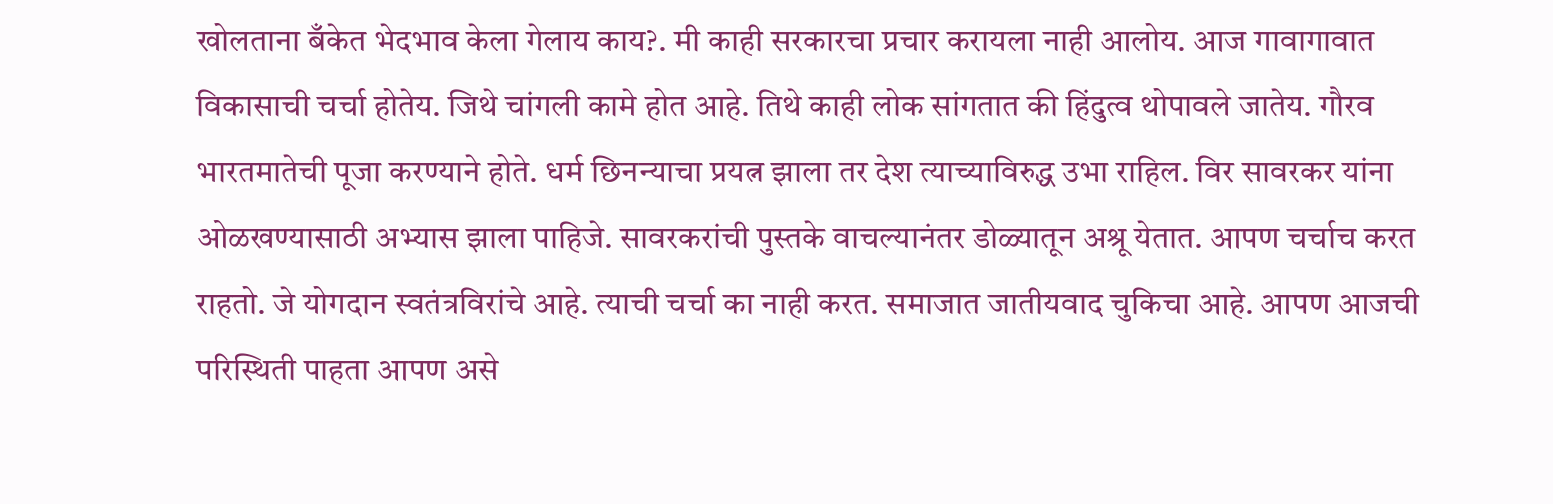खोलताना बँकेत भेदभाव केला गेलाय काय?. मी काही सरकारचा प्रचार करायला नाही आलोय. आज गावागावात विकासाची चर्चा होतेय. जिथे चांगली कामे होत आहे. तिथे काही लोक सांगतात की हिंदुत्व थोपावले जातेय. गौरव भारतमातेची पूजा करण्याने होते. धर्म छिनन्याचा प्रयत्न झाला तर देश त्याच्याविरुद्ध उभा राहिल. विर सावरकर यांना ओळखण्यासाठी अभ्यास झाला पाहिजे. सावरकरांची पुस्तके वाचल्यानंतर डोळ्यातून अश्रू येतात. आपण चर्चाच करत राहतो. जे योगदान स्वतंत्रविरांचे आहे. त्याची चर्चा का नाही करत. समाजात जातीयवाद चुकिचा आहे. आपण आजची परिस्थिती पाहता आपण असे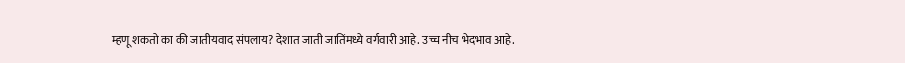म्हणू शकतो का की जातीयवाद संपलाय? देशात जाती जातिंमध्ये वर्गवारी आहे. उच्च नीच भेदभाव आहे.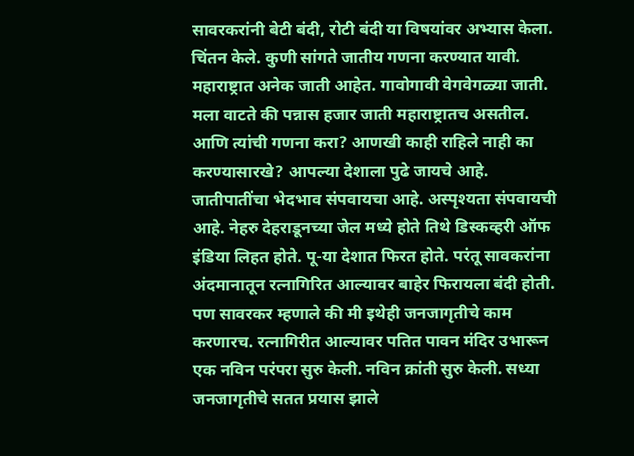सावरकरांनी बेटी बंदी, रोटी बंदी या विषयांवर अभ्यास केला. चिंतन केले. कुणी सांगते जातीय गणना करण्यात यावी. महाराष्ट्रात अनेक जाती आहेत. गावोगावी वेगवेगळ्या जाती. मला वाटते की पन्नास हजार जाती महाराष्ट्रातच असतील. आणि त्यांची गणना करा? आणखी काही राहिले नाही का करण्यासारखे? आपल्या देशाला पुढे जायचे आहे. जातीपातींचा भेदभाव संपवायचा आहे. अस्पृश्यता संपवायची आहे. नेहरु देहराडूनच्या जेल मध्ये होते तिथे डिस्कव्हरी ऑफ इंडिया लिहत होते. पू-या देशात फिरत होते. परंतू सावकरांना अंदमानातून रत्नागिरित आल्यावर बाहेर फिरायला बंदी होती. पण सावरकर म्हणाले की मी इथेही जनजागृतीचे काम करणारच. रत्नागिरीत आल्यावर पतित पावन मंदिर उभारून एक नविन परंपरा सुरु केली. नविन क्रांती सुरु केली. सध्या जनजागृतीचे सतत प्रयास झाले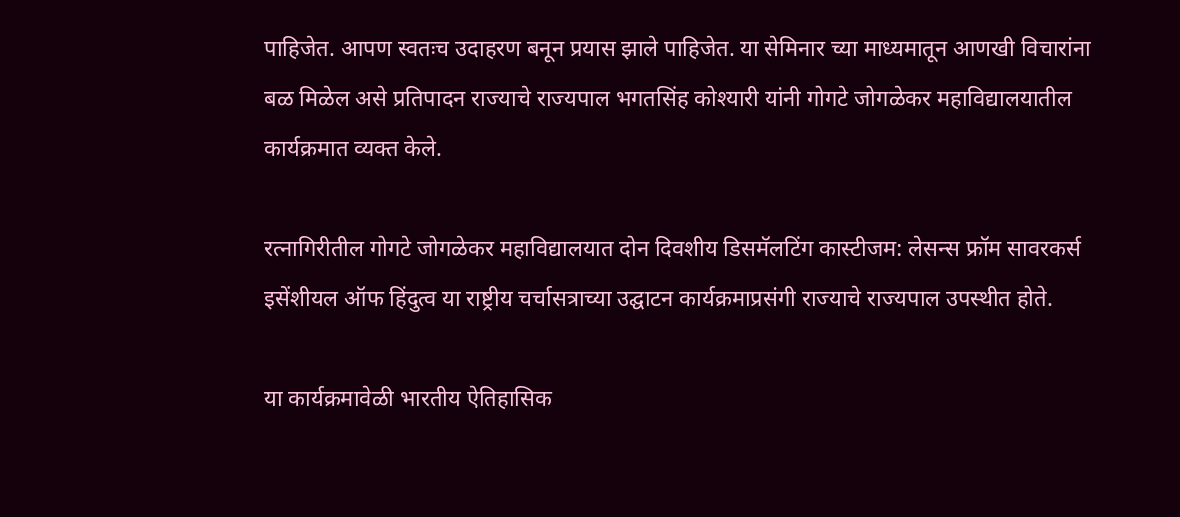पाहिजेत. आपण स्वतःच उदाहरण बनून प्रयास झाले पाहिजेत. या सेमिनार च्या माध्यमातून आणखी विचारांना बळ मिळेल असे प्रतिपादन राज्याचे राज्यपाल भगतसिंह कोश्यारी यांनी गोगटे जोगळेकर महाविद्यालयातील कार्यक्रमात व्यक्त केले.

रत्नागिरीतील गोगटे जोगळेकर महाविद्यालयात दोन दिवशीय डिसमॅलटिंग कास्टीजम: लेसन्स फ्रॉम सावरकर्स इसेंशीयल ऑफ हिंदुत्व या राष्ट्रीय चर्चासत्राच्या उद्घाटन कार्यक्रमाप्रसंगी राज्याचे राज्यपाल उपस्थीत होते.

या कार्यक्रमावेळी भारतीय ऐतिहासिक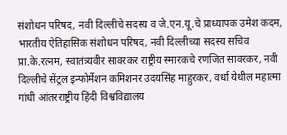संशोधन परिषद, नवी दिल्लीचे सदस्य व जे.एन.यू.चे प्राध्यापक उमेश कदम, भारतीय ऐतिहासिक संशोधन परिषद, नवी दिल्लीच्या सदस्य सचिव प्रा.के.रत्नम, स्वातंत्र्यवीर सावरकर राष्ट्रीय स्मारकचे रणजित सावरकर, नवी दिल्लीचे सेंट्रल इन्फोर्मेशन कमिशनर उदयसिंह माहुरकर, वर्धा येथील महात्मा गांधी आंतरराष्ट्रीय हिंदी विश्वविद्यालय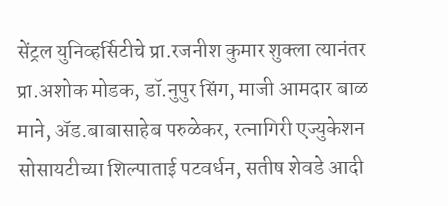सेंट्रल युनिव्हर्सिटीचे प्रा.रजनीश कुमार शुक्ला त्यानंतर प्रा.अशोक मोडक, डॉ.नुपुर सिंग, माजी आमदार बाळ माने, ॲड.बाबासाहेब परुळेकर, रत्नागिरी एज्युकेशन सोसायटीच्या शिल्पाताई पटवर्धन, सतीष शेवडे आदी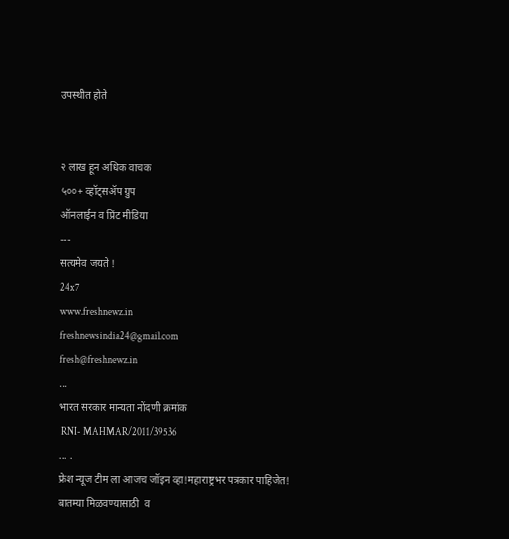उपस्थीत होते


२ लाख हून अधिक वाचक
५००+ व्हॉट्सॲप ग्रुप
ऑनलाईन व प्रिंट मीडिया
---
सत्यमेव जयते !
24x7
www.freshnewz.in
freshnewsindia24@gmail.com
fresh@freshnewz.in
...
भारत सरकार मान्यता नोंदणी क्रमांक
 RNI- MAHMAR/2011/39536
... .
फ्रेश न्यूज टीम ला आजच जॉइन व्हा!महाराष्ट्रभर पत्रकार पाहिजेत!
बातम्या मिळवण्यासाठी  व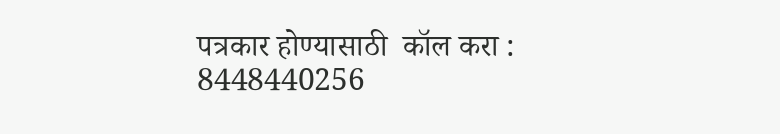पत्रकार होण्यासाठी  कॉल करा : 8448440256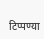टिप्पण्या